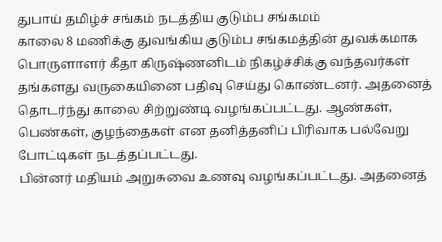துபாய் தமிழ்ச் சங்கம் நடத்திய குடும்ப சங்கமம்
காலை 8 மணிக்கு துவங்கிய குடும்ப சங்கமத்தின் துவக்கமாக பொருளாளர் கீதா கிருஷ்ணனிடம் நிகழ்ச்சிக்கு வந்தவர்கள் தங்களது வருகையினை பதிவு செய்து கொண்டனர். அதனைத் தொடர்ந்து காலை சிற்றுண்டி வழங்கப்பட்டது. ஆண்கள், பெண்கள், குழந்தைகள் என தனித்தனிப் பிரிவாக பல்வேறு போட்டிகள் நடத்தப்பட்டது.
பின்னர் மதியம் அறுசுவை உணவு வழங்கப்பட்டது. அதனைத்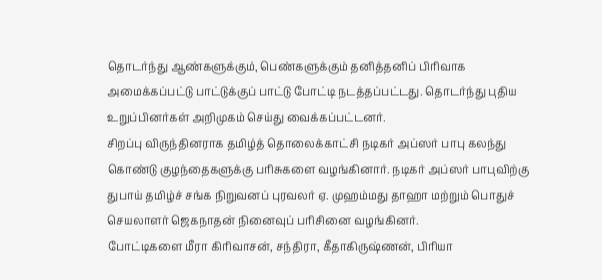தொடர்ந்து ஆண்களுக்கும், பெண்களுக்கும் தனித்தனிப் பிரிவாக அமைக்கப்பட்டு பாட்டுக்குப் பாட்டு போட்டி நடத்தப்பட்டது. தொடர்ந்து புதிய உறுப்பினர்கள் அறிமுகம் செய்து வைக்கப்பட்டனர்.
சிறப்பு விருந்தினராக தமிழ்த் தொலைக்காட்சி நடிகர் அப்ஸர் பாபு கலந்து கொண்டு குழந்தைகளுக்கு பரிசுகளை வழங்கினார். நடிகர் அப்ஸர் பாபுவிற்கு துபாய் தமிழ்ச் சங்க நிறுவனப் புரவலர் ஏ. முஹம்மது தாஹா மற்றும் பொதுச் செயலாளர் ஜெகநாதன் நினைவுப் பரிசினை வழங்கினர்.
போட்டிகளை மீரா கிரிவாசன், சந்திரா, கீதாகிருஷ்ணன், பிரியா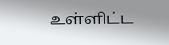உள்ளிட்ட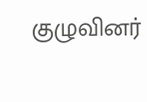குழுவினர்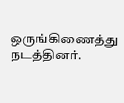ஒருங்கிணைத்து நடத்தினர்.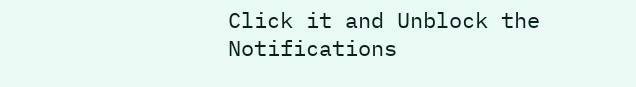Click it and Unblock the Notifications